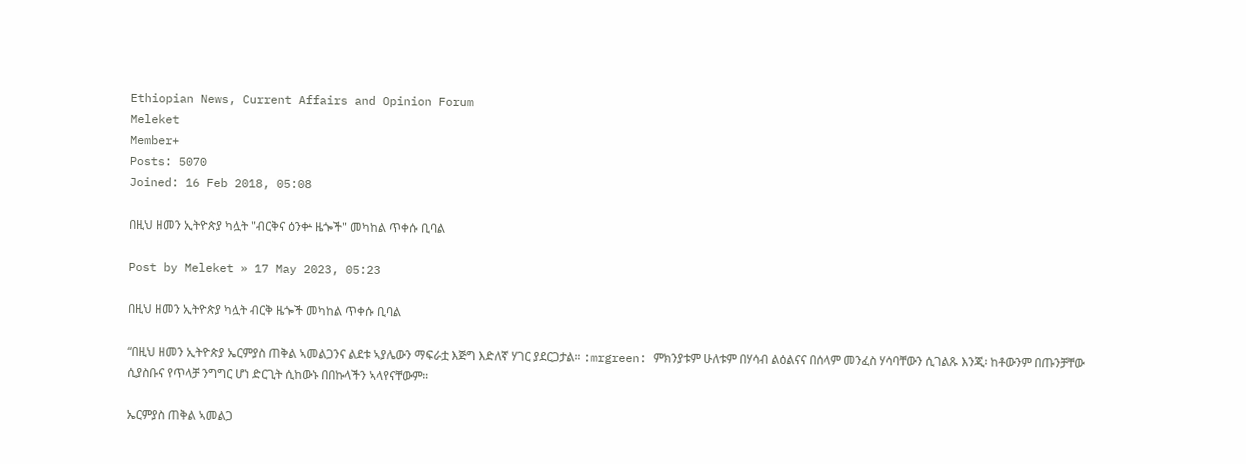Ethiopian News, Current Affairs and Opinion Forum
Meleket
Member+
Posts: 5070
Joined: 16 Feb 2018, 05:08

በዚህ ዘመን ኢትዮጵያ ካሏት "ብርቅና ዕንቍ ዜጐች" መካከል ጥቀሱ ቢባል

Post by Meleket » 17 May 2023, 05:23

በዚህ ዘመን ኢትዮጵያ ካሏት ብርቅ ዜጐች መካከል ጥቀሱ ቢባል

“በዚህ ዘመን ኢትዮጵያ ኤርምያስ ጠቅል ኣመልጋንና ልደቱ ኣያሌውን ማፍራቷ እጅግ እድለኛ ሃገር ያደርጋታል። :mrgreen: ምክንያቱም ሁለቱም በሃሳብ ልዕልናና በሰላም መንፈስ ሃሳባቸውን ሲገልጹ እንጂ፡ ከቶውንም በጡንቻቸው ሲያስቡና የጥላቻ ንግግር ሆነ ድርጊት ሲከውኑ በበኩላችን ኣላየናቸውም።

ኤርምያስ ጠቅል ኣመልጋ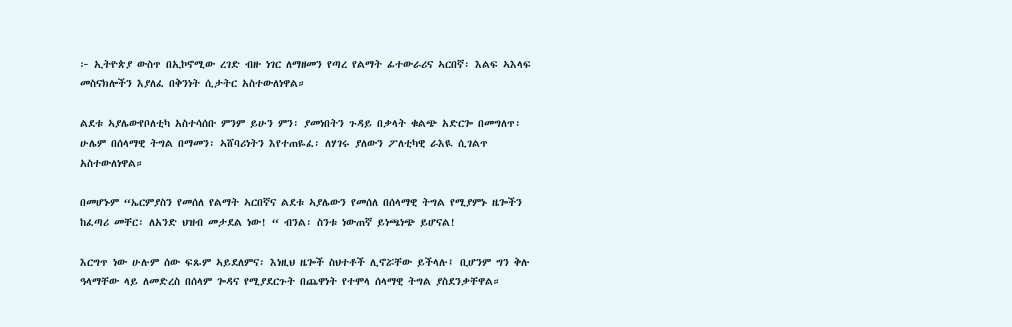፦ ኢትዮጵያ ውስጥ በኢኮኖሚው ረገድ ብዙ ነገር ለማዘመን የጣረ የልማት ፊተውራሪና ኣርበኛ፡ እልፍ ኣእላፍ መስናክሎችን እያለፈ በቅንነት ሲታትር አስተውለነዋል።

ልደቱ ኣያሌውየቦለቲካ አስተሳሰቡ ምንም ይሁን ምን፡ ያመነበትን ጉዳይ በቃላት ቁልጭ አድርጐ በመግለጥ፡ ሁሌም በሰላማዊ ትግል በማመን፡ ኣሸባሪነትን እየተጠዬፈ፡ ለሃገሩ ያለውን ፖለቲካዊ ራእዪ ሲገልጥ አስተውለነዋል።

በመሆኑም “ኤርምያስን የመሰለ የልማት ኣርበኛና ልደቱ ኣያሌውን የመሰለ በሰላማዊ ትግል የሚያምኑ ዜጐችን ከፈጣሪ መቸር፡ ለአንድ ህዝብ መታደል ነው! “ ብንል፡ ስንቱ ነውጠኛ ይነጫነጭ ይሆናል!

እርግጥ ነው ሁሉም ሰው ፍጹም ኣይደለምና፡ እነዚህ ዜጐች ስህተቶች ሊኖሯቸው ይችላሉ፤ ቢሆንም ግን ቅሉ ዓላማቸው ላይ ለመድረስ በሰላም ጐዳና የሚያደርጉት በጨዋነት የተሞላ ሰላማዊ ትግል ያስደንቃቸዋል።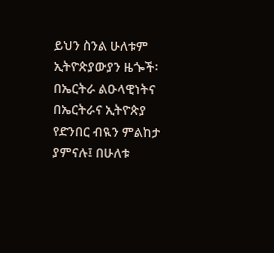ይህን ስንል ሁለቱም ኢትዮጵያውያን ዜጐች፡ በኤርትራ ልዑላዊነትና በኤርትራና ኢትዮጵያ የድንበር ብዪን ምልከታ ያምናሉ፤ በሁለቱ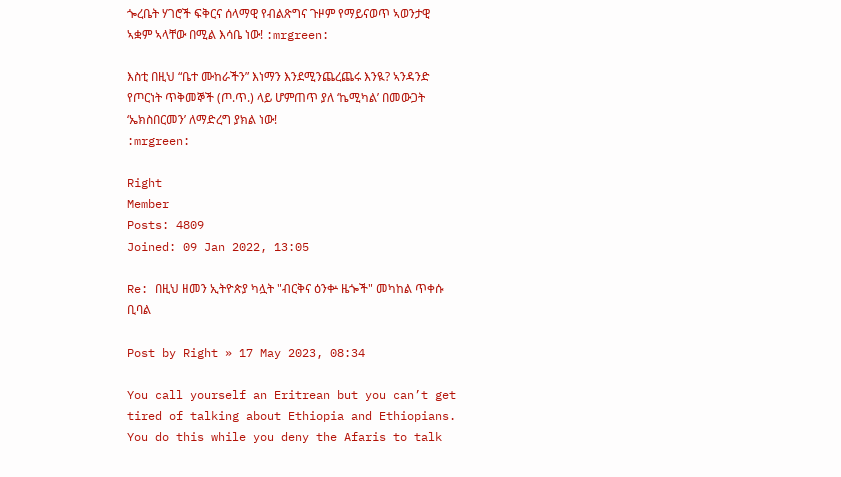ጐረቤት ሃገሮች ፍቅርና ሰላማዊ የብልጽግና ጉዞም የማይናወጥ ኣወንታዊ ኣቋም ኣላቸው በሚል እሳቤ ነው! :mrgreen:

እስቲ በዚህ “ቤተ ሙከራችን” እነማን እንደሚንጨረጨሩ እንዪ? ኣንዳንድ የጦርነት ጥቅመኞች (ጦ.ጥ.) ላይ ሆምጠጥ ያለ ‘ኬሚካል’ በመውጋት ‘ኤክስበርመን’ ለማድረግ ያክል ነው!
:mrgreen:

Right
Member
Posts: 4809
Joined: 09 Jan 2022, 13:05

Re: በዚህ ዘመን ኢትዮጵያ ካሏት "ብርቅና ዕንቍ ዜጐች" መካከል ጥቀሱ ቢባል

Post by Right » 17 May 2023, 08:34

You call yourself an Eritrean but you can’t get tired of talking about Ethiopia and Ethiopians. You do this while you deny the Afaris to talk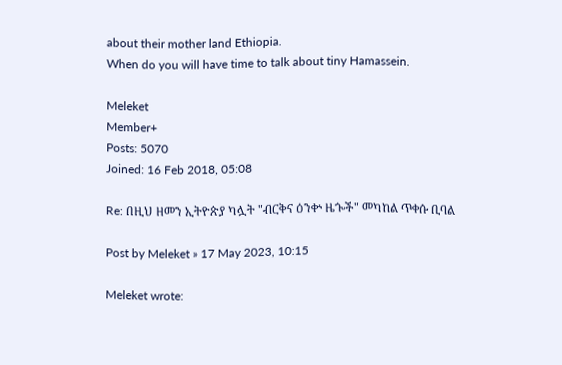about their mother land Ethiopia.
When do you will have time to talk about tiny Hamassein.

Meleket
Member+
Posts: 5070
Joined: 16 Feb 2018, 05:08

Re: በዚህ ዘመን ኢትዮጵያ ካሏት "ብርቅና ዕንቍ ዜጐች" መካከል ጥቀሱ ቢባል

Post by Meleket » 17 May 2023, 10:15

Meleket wrote: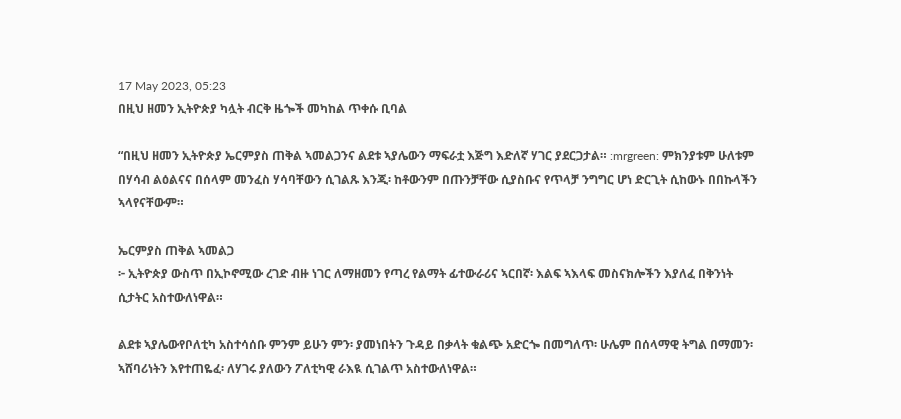17 May 2023, 05:23
በዚህ ዘመን ኢትዮጵያ ካሏት ብርቅ ዜጐች መካከል ጥቀሱ ቢባል

“በዚህ ዘመን ኢትዮጵያ ኤርምያስ ጠቅል ኣመልጋንና ልደቱ ኣያሌውን ማፍራቷ እጅግ እድለኛ ሃገር ያደርጋታል። :mrgreen: ምክንያቱም ሁለቱም በሃሳብ ልዕልናና በሰላም መንፈስ ሃሳባቸውን ሲገልጹ እንጂ፡ ከቶውንም በጡንቻቸው ሲያስቡና የጥላቻ ንግግር ሆነ ድርጊት ሲከውኑ በበኩላችን ኣላየናቸውም።

ኤርምያስ ጠቅል ኣመልጋ
፦ ኢትዮጵያ ውስጥ በኢኮኖሚው ረገድ ብዙ ነገር ለማዘመን የጣረ የልማት ፊተውራሪና ኣርበኛ፡ እልፍ ኣእላፍ መስናክሎችን እያለፈ በቅንነት ሲታትር አስተውለነዋል።

ልደቱ ኣያሌውየቦለቲካ አስተሳሰቡ ምንም ይሁን ምን፡ ያመነበትን ጉዳይ በቃላት ቁልጭ አድርጐ በመግለጥ፡ ሁሌም በሰላማዊ ትግል በማመን፡ ኣሸባሪነትን እየተጠዬፈ፡ ለሃገሩ ያለውን ፖለቲካዊ ራእዪ ሲገልጥ አስተውለነዋል።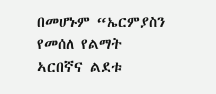በመሆኑም “ኤርምያስን የመሰለ የልማት ኣርበኛና ልደቱ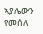ኣያሌውን የመሰለ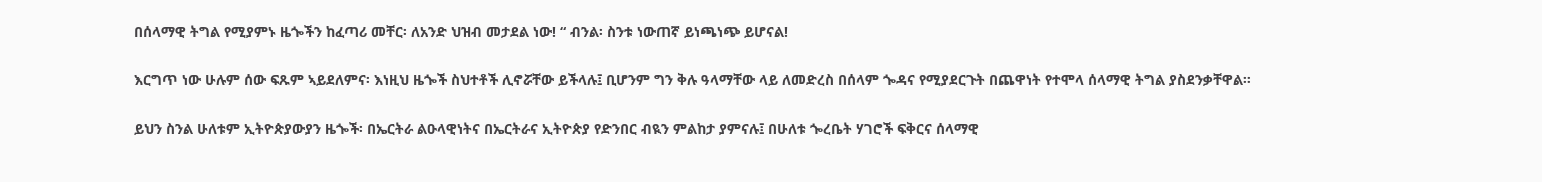በሰላማዊ ትግል የሚያምኑ ዜጐችን ከፈጣሪ መቸር፡ ለአንድ ህዝብ መታደል ነው! “ ብንል፡ ስንቱ ነውጠኛ ይነጫነጭ ይሆናል!

እርግጥ ነው ሁሉም ሰው ፍጹም ኣይደለምና፡ እነዚህ ዜጐች ስህተቶች ሊኖሯቸው ይችላሉ፤ ቢሆንም ግን ቅሉ ዓላማቸው ላይ ለመድረስ በሰላም ጐዳና የሚያደርጉት በጨዋነት የተሞላ ሰላማዊ ትግል ያስደንቃቸዋል።

ይህን ስንል ሁለቱም ኢትዮጵያውያን ዜጐች፡ በኤርትራ ልዑላዊነትና በኤርትራና ኢትዮጵያ የድንበር ብዪን ምልከታ ያምናሉ፤ በሁለቱ ጐረቤት ሃገሮች ፍቅርና ሰላማዊ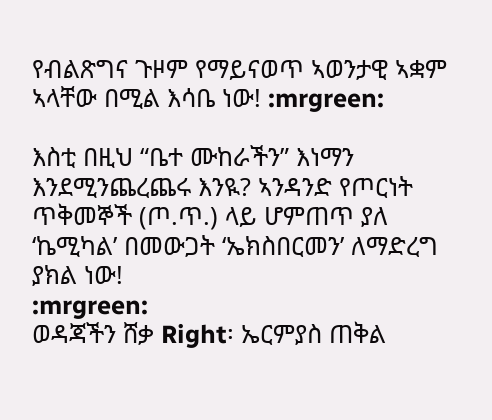የብልጽግና ጉዞም የማይናወጥ ኣወንታዊ ኣቋም ኣላቸው በሚል እሳቤ ነው! :mrgreen:

እስቲ በዚህ “ቤተ ሙከራችን” እነማን እንደሚንጨረጨሩ እንዪ? ኣንዳንድ የጦርነት ጥቅመኞች (ጦ.ጥ.) ላይ ሆምጠጥ ያለ ‘ኬሚካል’ በመውጋት ‘ኤክስበርመን’ ለማድረግ ያክል ነው!
:mrgreen:
ወዳጃችን ሸቃ Right፡ ኤርምያስ ጠቅል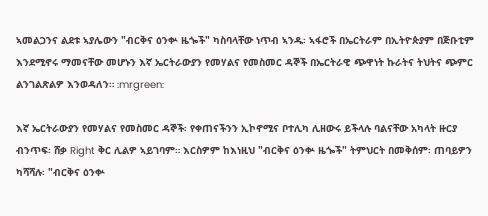ኣመልጋንና ልደቱ ኣያሌውን "ብርቅና ዕንቍ ዜጐች" ካስባላቸው ነጥብ ኣንዱ፡ ኣፋሮች በኤርትራም በኢትዮጵያም በጅቡቲም እንደሚኖሩ ማመናቸው መሆኑን እኛ ኤርትራውያን የመሃልና የመስመር ዳኞች በኤርትራዊ ጭዋነት ኩራትና ትህትና ጭምር ልንገልጽልዎ እንወዳለን። :mrgreen:

እኛ ኤርትራውያን የመሃልና የመስመር ዳኞች፡ የቀጠናችንን ኢኮኖሚና ቦተሊካ ሊዘውሩ ይችላሉ ባልናቸው አካላት ዙርያ ብንጥፍ፡ ሸቃ Right ቅር ሊልዎ ኣይገባም። እርስዎም ከእነዚህ "ብርቅና ዕንቍ ዜጐች" ትምህርት በመቅሰም፡ ጠባይዎን ካሻሻሉ፡ "ብርቅና ዕንቍ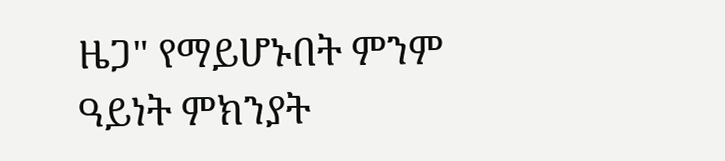ዜጋ" የማይሆኑበት ምንም ዓይነት ምክንያት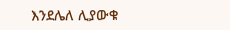እንደሌለ ሊያውቁ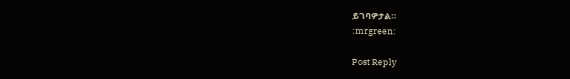ይገባዎታል።
:mrgreen:

Post Reply